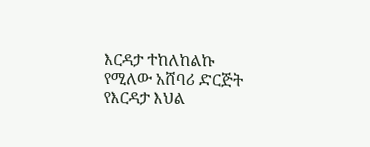እርዳታ ተከለከልኩ የሚለው አሸባሪ ድርጅት የእርዳታ እህል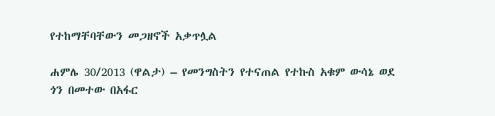የተከማቸባቸውን መጋዘኖች አቃጥሏል

ሐምሌ 30/2013 (ዋልታ) – የመንግስትን የተናጠል የተኩስ አቁም ውሳኔ ወደ ጎን በመተው በአፋር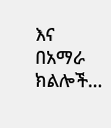እና በአማራ ክልሎች…